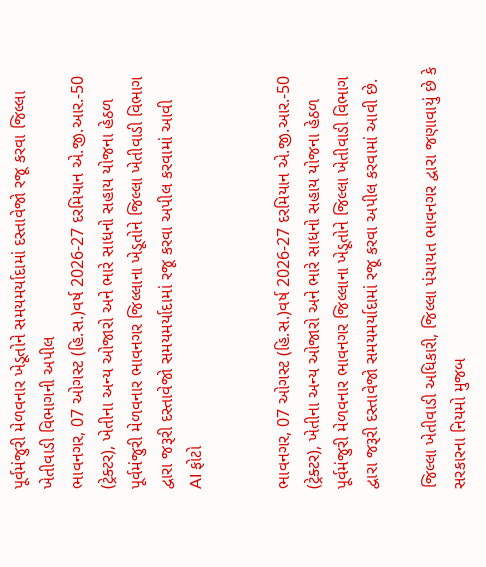પૂર્વમંજુરી મેળવનાર ખેડૂતોને સમયમર્યાદામાં દસ્તાવેજો રજૂ કરવા જિલ્લા ખેતીવાડી વિભાગની અપીલ
ભાવનગર, 07 ઓગસ્ટ (હિ.સ.)વર્ષ 2026-27 દરમિયાન એ.જી.આર.-50 (ટ્રેક્ટર), ખેતીના અન્ય ઓજારો અને ભારે સાધનો સહાય યોજના હેઠળ પૂર્વમંજુરી મેળવનાર ભાવનગર જિલ્લાના ખેડૂતોને જિલ્લા ખેતીવાડી વિભાગ દ્વારા જરૂરી દસ્તાવેજો સમયમર્યાદામાં રજૂ કરવા અપીલ કરવામાં આવી
AI ફોટો


ભાવનગર, 07 ઓગસ્ટ (હિ.સ.)વર્ષ 2026-27 દરમિયાન એ.જી.આર.-50 (ટ્રેક્ટર), ખેતીના અન્ય ઓજારો અને ભારે સાધનો સહાય યોજના હેઠળ પૂર્વમંજુરી મેળવનાર ભાવનગર જિલ્લાના ખેડૂતોને જિલ્લા ખેતીવાડી વિભાગ દ્વારા જરૂરી દસ્તાવેજો સમયમર્યાદામાં રજૂ કરવા અપીલ કરવામાં આવી છે.

જિલ્લા ખેતીવાડી અધિકારી, જિલ્લા પંચાયત ભાવનગર દ્વારા જણાવાયું છે કે સરકારના નિયમો મુજબ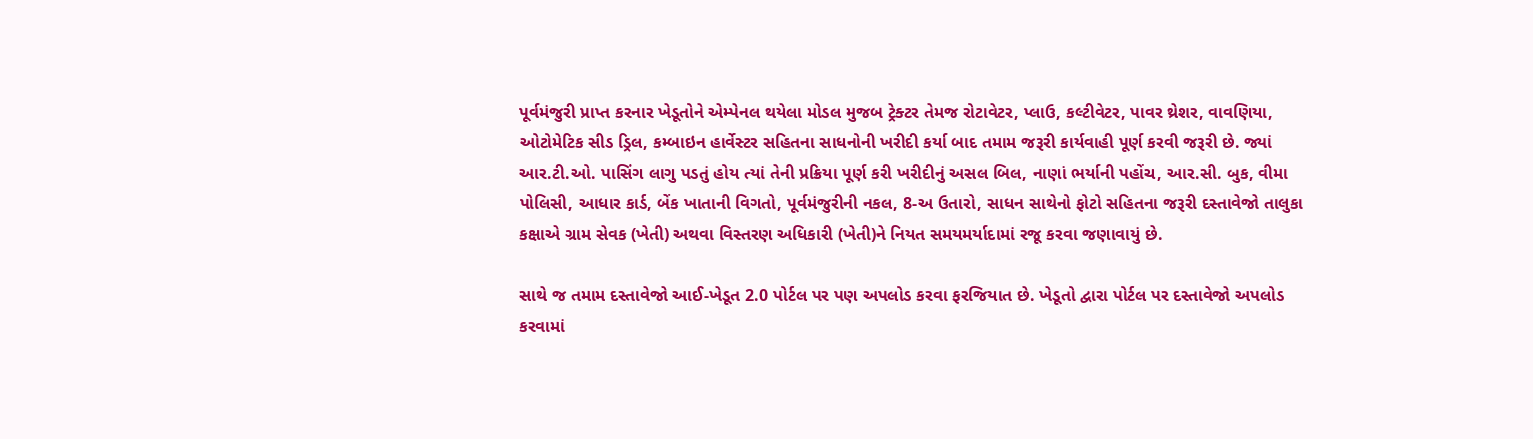પૂર્વમંજુરી પ્રાપ્ત કરનાર ખેડૂતોને એમ્પેનલ થયેલા મોડલ મુજબ ટ્રેક્ટર તેમજ રોટાવેટર, પ્લાઉ, કલ્ટીવેટર, પાવર થ્રેશર, વાવણિયા, ઓટોમેટિક સીડ ડ્રિલ, કમ્બાઇન હાર્વેસ્ટર સહિતના સાધનોની ખરીદી કર્યા બાદ તમામ જરૂરી કાર્યવાહી પૂર્ણ કરવી જરૂરી છે. જ્યાં આર.ટી.ઓ. પાસિંગ લાગુ પડતું હોય ત્યાં તેની પ્રક્રિયા પૂર્ણ કરી ખરીદીનું અસલ બિલ, નાણાં ભર્યાની પહોંચ, આર.સી. બુક, વીમા પોલિસી, આધાર કાર્ડ, બેંક ખાતાની વિગતો, પૂર્વમંજુરીની નકલ, 8-અ ઉતારો, સાધન સાથેનો ફોટો સહિતના જરૂરી દસ્તાવેજો તાલુકા કક્ષાએ ગ્રામ સેવક (ખેતી) અથવા વિસ્તરણ અધિકારી (ખેતી)ને નિયત સમયમર્યાદામાં રજૂ કરવા જણાવાયું છે.

સાથે જ તમામ દસ્તાવેજો આઈ-ખેડૂત 2.0 પોર્ટલ પર પણ અપલોડ કરવા ફરજિયાત છે. ખેડૂતો દ્વારા પોર્ટલ પર દસ્તાવેજો અપલોડ કરવામાં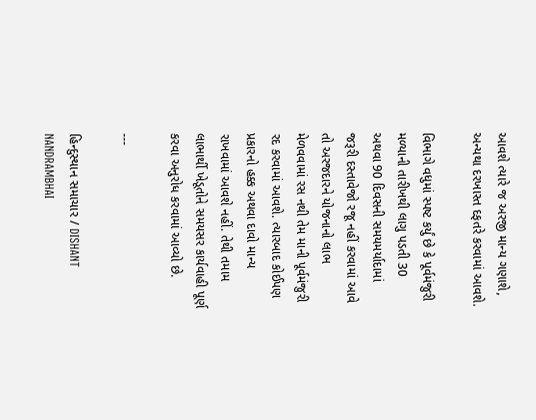આવશે ત્યારે જ અરજી માન્ય ગણાશે, અન્યથા દરખાસ્ત દફતરે કરવામાં આવશે.

વિભાગે વધુમાં સ્પષ્ટ કર્યું છે કે પૂર્વમંજુરી મળ્યાની તારીખથી લાગુ પડતી 30 અથવા 90 દિવસની સમયમર્યાદામાં જરૂરી દસ્તાવેજો રજૂ નહીં કરવામાં આવે તો અરજદારને યોજનાનો લાભ મેળવવામાં રસ નથી તેમ માની પૂર્વમંજુરી રદ કરવામાં આવશે. ત્યારબાદ કોઈપણ પ્રકારનો હક્ક અથવા દાવો માન્ય રાખવામાં આવશે નહીં. તેથી તમામ લાભાર્થી ખેડૂતોને સમયસર કાર્યવાહી પૂર્ણ કરવા અનુરોધ કરવામાં આવ્યો છે.

---

હિન્દુસ્થાન સમાચાર / DISHANT NANDRAMBHAI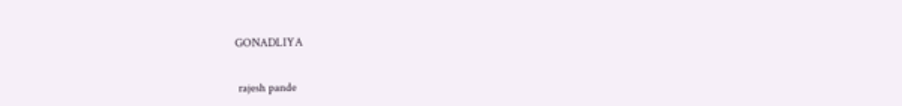GONADLIYA


 rajesh pande